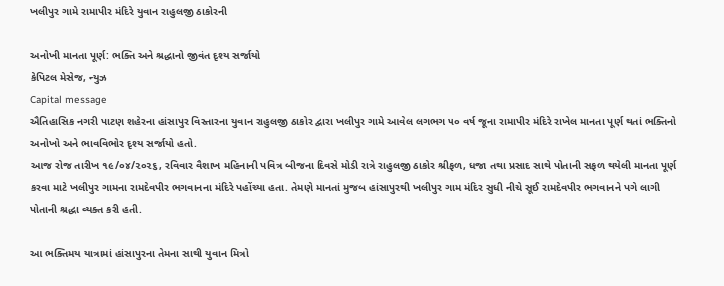ખલીપુર ગામે રામાપીર મંદિરે યુવાન રાહુલજી ઠાકોરની

અનોખી માનતા પૂર્ણ: ભક્તિ અને શ્રદ્ધાનો જીવંત દૃશ્ય સર્જાયો
કેપિટલ મેસેજ, ન્યુઝ
Capital message
ઐતિહાસિક નગરી પાટણ શહેરના હાંસાપુર વિસ્તારના યુવાન રાહુલજી ઠાકોર દ્વારા ખલીપુર ગામે આવેલ લગભગ ૫૦ વર્ષ જૂના રામાપીર મંદિરે રાખેલ માનતા પૂર્ણ થતાં ભક્તિનો અનોખો અને ભાવવિભોર દૃશ્ય સર્જાયો હતો.
આજ રોજ તારીખ ૧૯/૦૪/૨૦૨૬, રવિવાર વૈશાખ મહિનાની પવિત્ર બીજના દિવસે મોડી રાત્રે રાહુલજી ઠાકોર શ્રીફળ, ધજા તથા પ્રસાદ સાથે પોતાની સફળ થયેલી માનતા પૂર્ણ કરવા માટે ખલીપુર ગામના રામદેવપીર ભગવાનના મંદિરે પહોંચ્યા હતા. તેમણે માનતાં મુજબ હાંસાપુરથી ખલીપુર ગામ મંદિર સુધી નીચે સૂઈ રામદેવપીર ભગવાનને પગે લાગી પોતાની શ્રદ્ધા વ્યક્ત કરી હતી.

આ ભક્તિમય યાત્રામાં હાંસાપુરના તેમના સાથી યુવાન મિત્રો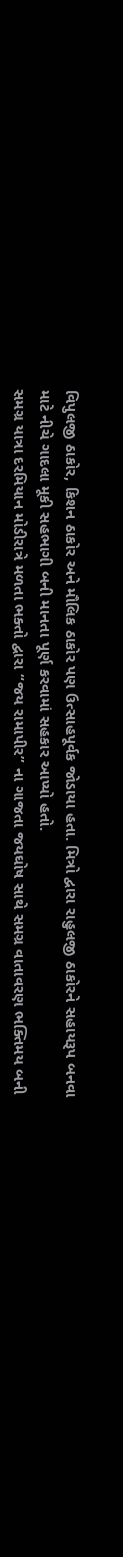વિપુલજી ઠાકોર, કિશન ઠાકોર અને મૌલિક ઠાકોર પણ ઉત્સાહપૂર્વક જોડાયા હતા. મિત્રો દ્વારા રાહુલજી ઠાકોરને સહાયરૂપ બનવા માટે નીચે ગાદલા મૂકી સહભાગી બની માનતા પૂર્ણ કરવામાં સહકાર આપ્યો હતો.
સમગ્ર યાત્રા દરમિયાન મોડીરાત્રે મળતા ભક્તો દ્વારા “જય રામાપીર” ના ગાજતા જયઘોષ સાથે સમગ્ર વાતાવરણ ભક્તિમય બની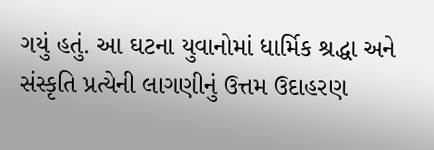ગયું હતું. આ ઘટના યુવાનોમાં ધાર્મિક શ્રદ્ધા અને સંસ્કૃતિ પ્રત્યેની લાગણીનું ઉત્તમ ઉદાહરણ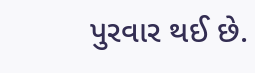પુરવાર થઈ છે.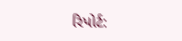રિપોર્ટ: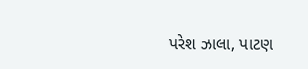પરેશ ઝાલા, પાટણ